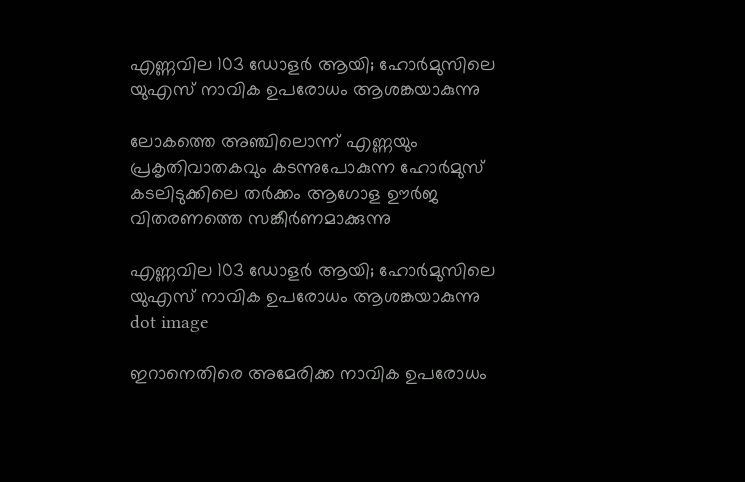എണ്ണവില 103 ഡോളർ ആയി; ഹോര്‍മുസിലെ യുഎസ് നാവിക ഉപരോധം ആശങ്കയാകുന്നു

ലോകത്തെ അഞ്ചിലൊന്ന് എണ്ണയും പ്രകൃതിവാതകവും കടന്നുപോകുന്ന ഹോര്‍മുസ് കടലിടുക്കിലെ തര്‍ക്കം ആഗോള ഊര്‍ജ വിതരണത്തെ സങ്കീര്‍ണമാക്കുന്നു

എണ്ണവില 103 ഡോളർ ആയി; ഹോര്‍മുസിലെ യുഎസ് നാവിക ഉപരോധം ആശങ്കയാകുന്നു
dot image

ഇറാനെതിരെ അമേരിക്ക നാവിക ഉപരോധം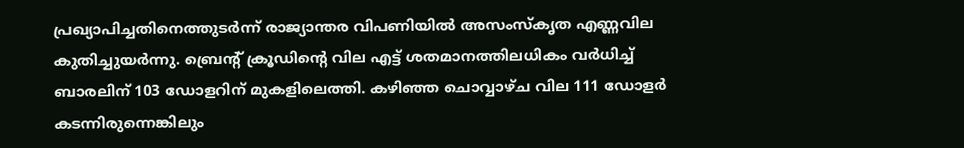പ്രഖ്യാപിച്ചതിനെത്തുടര്‍ന്ന് രാജ്യാന്തര വിപണിയില്‍ അസംസ്‌കൃത എണ്ണവില കുതിച്ചുയര്‍ന്നു. ബ്രെന്റ് ക്രൂഡിന്റെ വില എട്ട് ശതമാനത്തിലധികം വര്‍ധിച്ച് ബാരലിന് 103 ഡോളറിന് മുകളിലെത്തി. കഴിഞ്ഞ ചൊവ്വാഴ്ച വില 111 ഡോളര്‍ കടന്നിരുന്നെങ്കിലും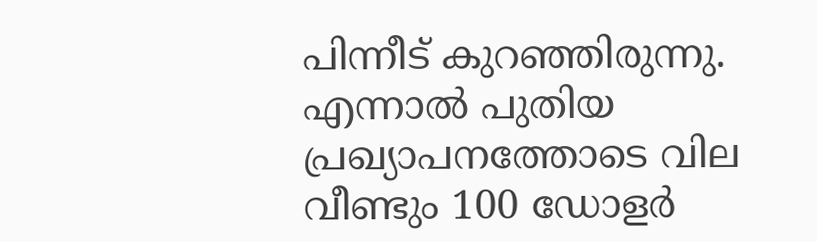പിന്നീട് കുറഞ്ഞിരുന്നു. എന്നാല്‍ പുതിയ പ്രഖ്യാപനത്തോടെ വില വീണ്ടും 100 ഡോളര്‍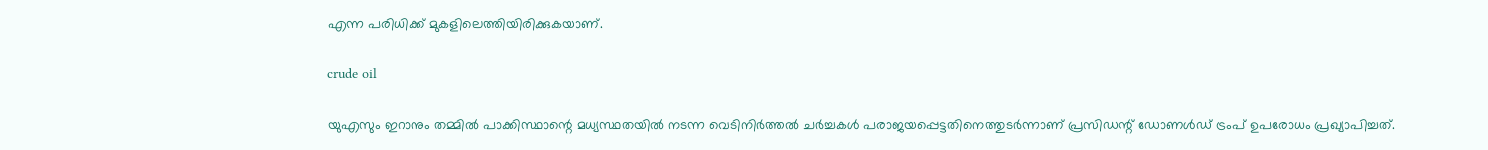എന്ന പരിധിക്ക് മുകളിലെത്തിയിരിക്കുകയാണ്.

crude oil

യുഎസും ഇറാനും തമ്മില്‍ പാക്കിസ്ഥാന്റെ മധ്യസ്ഥതയില്‍ നടന്ന വെടിനിര്‍ത്തല്‍ ചര്‍ച്ചകള്‍ പരാജയപ്പെട്ടതിനെത്തുടര്‍ന്നാണ് പ്രസിഡന്റ് ഡോണള്‍ഡ് ട്രംപ് ഉപരോധം പ്രഖ്യാപിച്ചത്.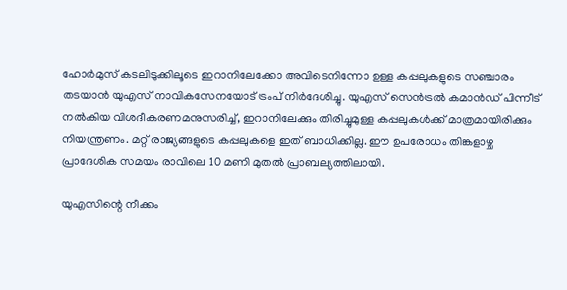ഹോര്‍മുസ് കടലിടുക്കിലൂടെ ഇറാനിലേക്കോ അവിടെനിന്നോ ഉള്ള കപ്പലുകളുടെ സഞ്ചാരം തടയാന്‍ യുഎസ് നാവികസേനയോട് ട്രംപ് നിര്‍ദേശിച്ചു. യുഎസ് സെന്‍ട്രല്‍ കമാന്‍ഡ് പിന്നീട് നല്‍കിയ വിശദീകരണമനുസരിച്ച്, ഇറാനിലേക്കും തിരിച്ചുമുള്ള കപ്പലുകള്‍ക്ക് മാത്രമായിരിക്കും നിയന്ത്രണം. മറ്റ് രാജ്യങ്ങളുടെ കപ്പലുകളെ ഇത് ബാധിക്കില്ല. ഈ ഉപരോധം തിങ്കളാഴ്ച പ്രാദേശിക സമയം രാവിലെ 10 മണി മുതല്‍ പ്രാബല്യത്തിലായി.

യുഎസിന്റെ നീക്കം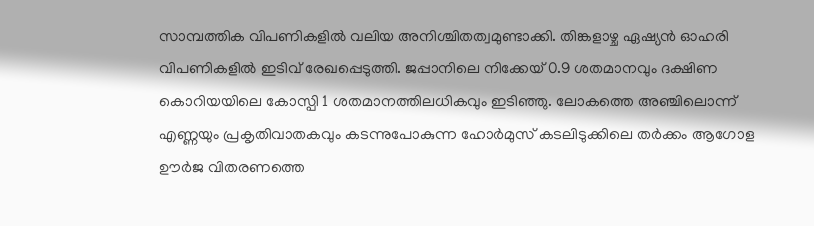സാമ്പത്തിക വിപണികളില്‍ വലിയ അനിശ്ചിതത്വമുണ്ടാക്കി. തിങ്കളാഴ്ച ഏഷ്യന്‍ ഓഹരി വിപണികളില്‍ ഇടിവ് രേഖപ്പെടുത്തി. ജപ്പാനിലെ നിക്കേയ് 0.9 ശതമാനവും ദക്ഷിണ കൊറിയയിലെ കോസ്പി 1 ശതമാനത്തിലധികവും ഇടിഞ്ഞു. ലോകത്തെ അഞ്ചിലൊന്ന് എണ്ണയും പ്രകൃതിവാതകവും കടന്നുപോകുന്ന ഹോര്‍മുസ് കടലിടുക്കിലെ തര്‍ക്കം ആഗോള ഊര്‍ജ വിതരണത്തെ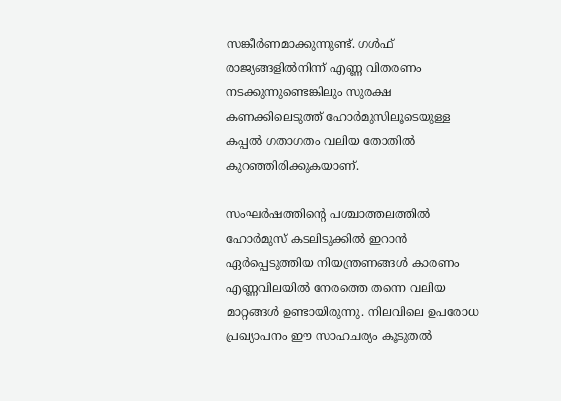സങ്കീര്‍ണമാക്കുന്നുണ്ട്. ഗള്‍ഫ് രാജ്യങ്ങളില്‍നിന്ന് എണ്ണ വിതരണം നടക്കുന്നുണ്ടെങ്കിലും സുരക്ഷ കണക്കിലെടുത്ത് ഹോര്‍മുസിലൂടെയുള്ള കപ്പല്‍ ഗതാഗതം വലിയ തോതില്‍ കുറഞ്ഞിരിക്കുകയാണ്.

സംഘര്‍ഷത്തിന്റെ പശ്ചാത്തലത്തില്‍ ഹോര്‍മുസ് കടലിടുക്കില്‍ ഇറാന്‍ ഏര്‍പ്പെടുത്തിയ നിയന്ത്രണങ്ങള്‍ കാരണം എണ്ണവിലയില്‍ നേരത്തെ തന്നെ വലിയ മാറ്റങ്ങള്‍ ഉണ്ടായിരുന്നു. നിലവിലെ ഉപരോധ പ്രഖ്യാപനം ഈ സാഹചര്യം കൂടുതല്‍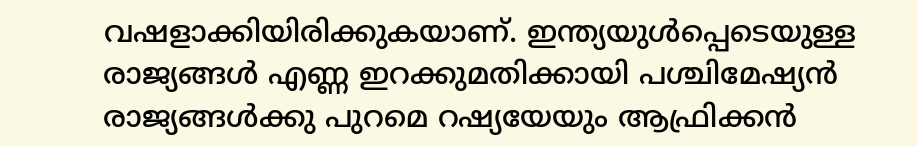വഷളാക്കിയിരിക്കുകയാണ്. ഇന്ത്യയുള്‍പ്പെടെയുള്ള രാജ്യങ്ങള്‍ എണ്ണ ഇറക്കുമതിക്കായി പശ്ചിമേഷ്യന്‍ രാജ്യങ്ങള്‍ക്കു പുറമെ റഷ്യയേയും ആഫ്രിക്കന്‍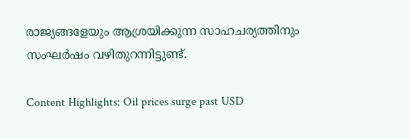രാജ്യങ്ങളേയും ആശ്രയിക്കുന്ന സാഹചര്യത്തിനും സംഘര്‍ഷം വഴിതുറന്നിട്ടുണ്ട്.

Content Highlights: Oil prices surge past USD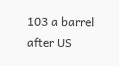103 a barrel after US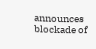announces blockade of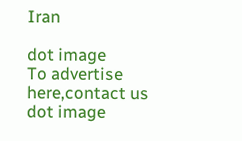Iran

dot image
To advertise here,contact us
dot image